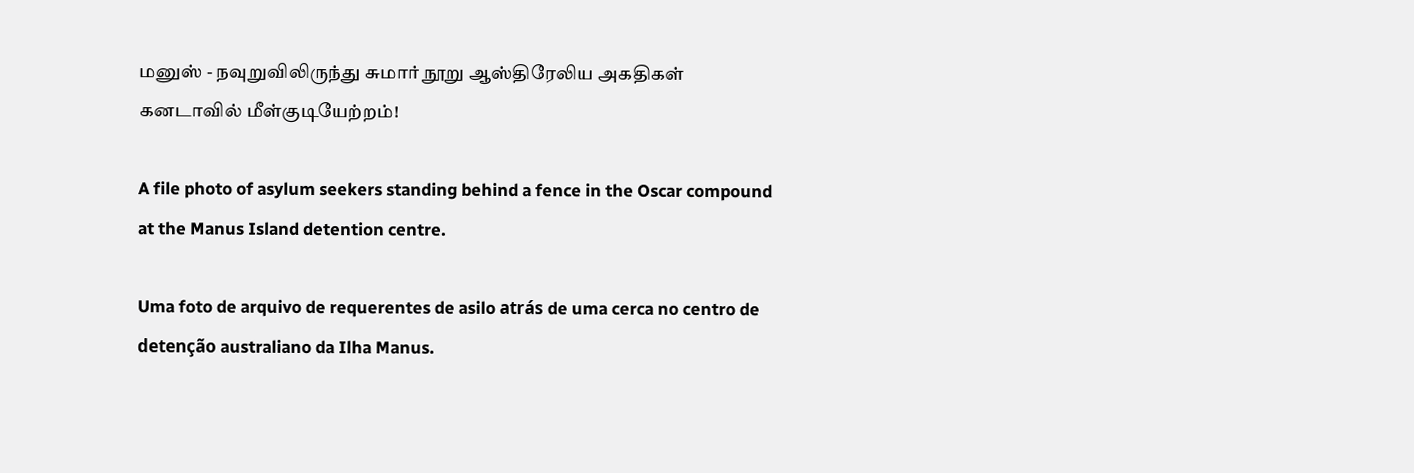மனுஸ் - நவுறுவிலிருந்து சுமார் நூறு ஆஸ்திரேலிய அகதிகள் கனடாவில் மீள்குடியேற்றம்!

A file photo of asylum seekers standing behind a fence in the Oscar compound at the Manus Island detention centre.

Uma foto de arquivo de requerentes de asilo atrás de uma cerca no centro de detenção australiano da Ilha Manus.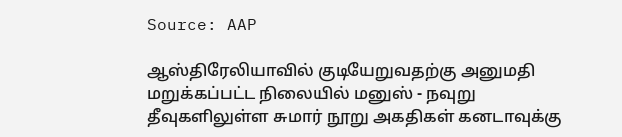Source: AAP

ஆஸ்திரேலியாவில் குடியேறுவதற்கு அனுமதி மறுக்கப்பட்ட நிலையில் மனுஸ் - நவுறு தீவுகளிலுள்ள சுமார் நூறு அகதிகள் கனடாவுக்கு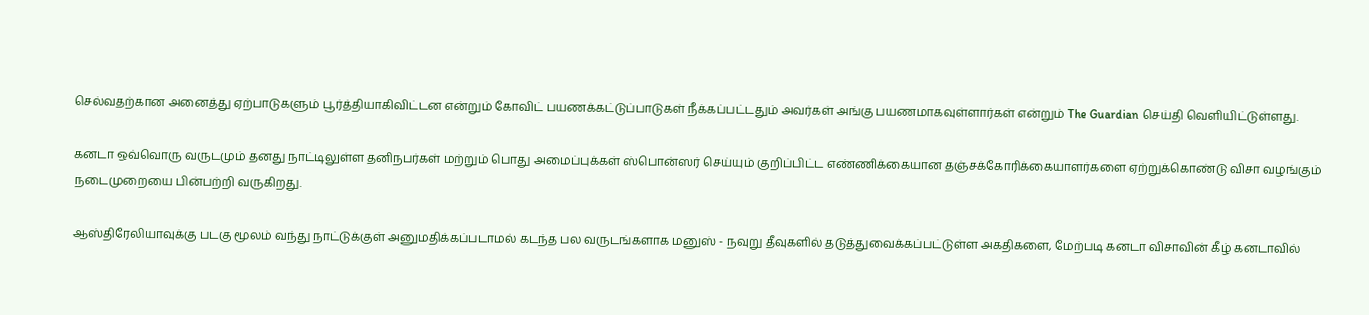செல்வதற்கான அனைத்து ஏற்பாடுகளும் பூர்த்தியாகிவிட்டன என்றும் கோவிட் பயணக்கட்டுப்பாடுகள் நீக்கப்பட்டதும் அவர்கள் அங்கு பயணமாகவுள்ளார்கள் என்றும் The Guardian செய்தி வெளியிட்டுள்ளது.

கனடா ஒவ்வொரு வருடமும் தனது நாட்டிலுள்ள தனிநபர்கள் மற்றும் பொது அமைப்புக்கள் ஸ்பொன்ஸர் செய்யும் குறிப்பிட்ட எண்ணிக்கையான தஞ்சக்கோரிக்கையாளர்களை ஏற்றுக்கொண்டு விசா வழங்கும் நடைமுறையை பின்பற்றி வருகிறது.

ஆஸ்திரேலியாவுக்கு படகு மூலம் வந்து நாட்டுக்குள் அனுமதிக்கப்படாமல் கடந்த பல வருடங்களாக மனுஸ் - நவுறு தீவுகளில் தடுத்துவைக்கப்பட்டுள்ள அகதிகளை, மேற்படி கனடா விசாவின் கீழ் கனடாவில்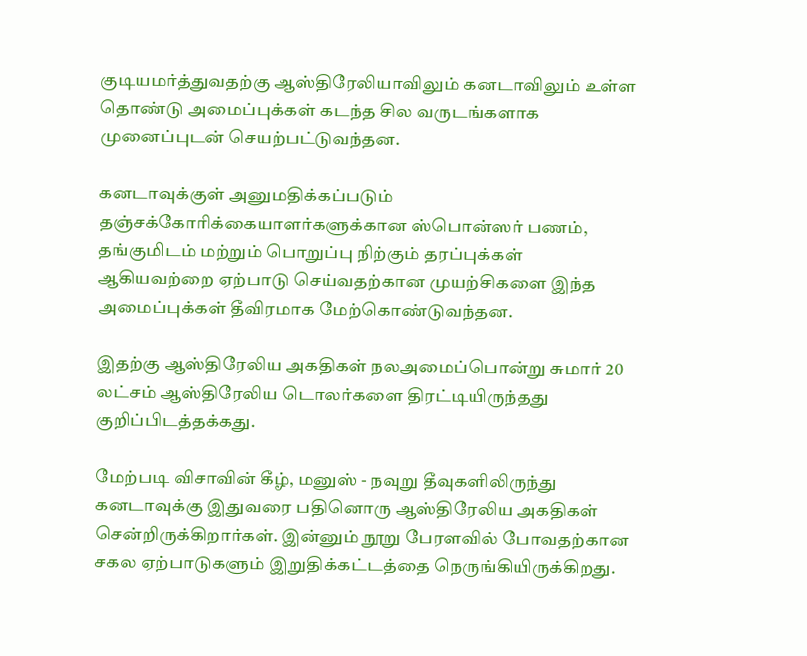குடியமர்த்துவதற்கு ஆஸ்திரேலியாவிலும் கனடாவிலும் உள்ள தொண்டு அமைப்புக்கள் கடந்த சில வருடங்களாக முனைப்புடன் செயற்பட்டுவந்தன.

கனடாவுக்குள் அனுமதிக்கப்படும் தஞ்சக்கோரிக்கையாளர்களுக்கான ஸ்பொன்ஸர் பணம், தங்குமிடம் மற்றும் பொறுப்பு நிற்கும் தரப்புக்கள் ஆகியவற்றை ஏற்பாடு செய்வதற்கான முயற்சிகளை இந்த அமைப்புக்கள் தீவிரமாக மேற்கொண்டுவந்தன.

இதற்கு ஆஸ்திரேலிய அகதிகள் நலஅமைப்பொன்று சுமார் 20 லட்சம் ஆஸ்திரேலிய டொலர்களை திரட்டியிருந்தது குறிப்பிடத்தக்கது.

மேற்படி விசாவின் கீழ், மனுஸ் - நவுறு தீவுகளிலிருந்து கனடாவுக்கு இதுவரை பதினொரு ஆஸ்திரேலிய அகதிகள் சென்றிருக்கிறார்கள். இன்னும் நூறு பேரளவில் போவதற்கான சகல ஏற்பாடுகளும் இறுதிக்கட்டத்தை நெருங்கியிருக்கிறது.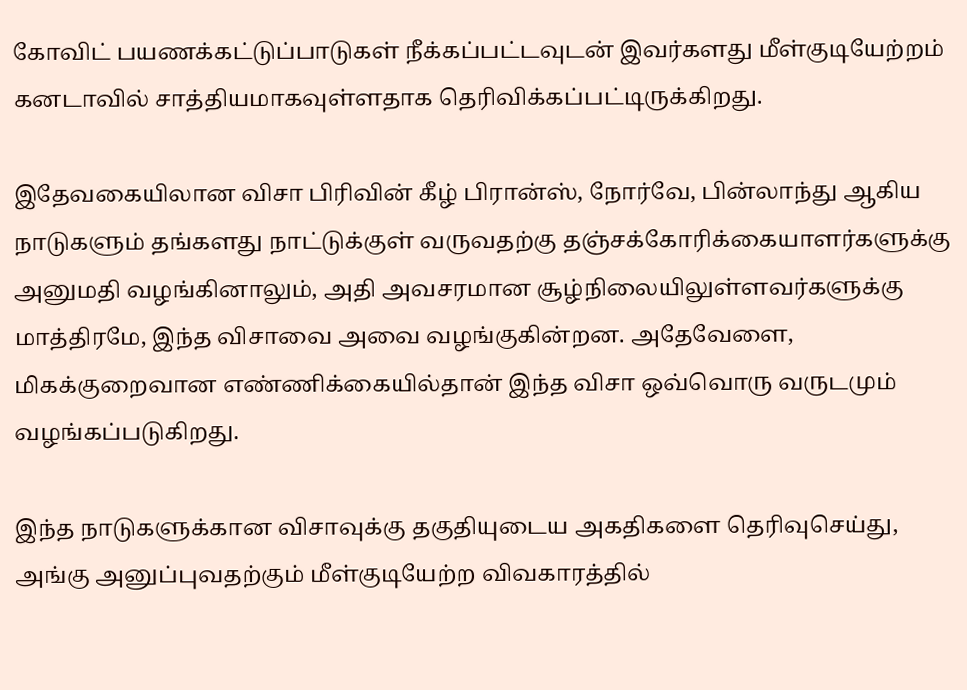கோவிட் பயணக்கட்டுப்பாடுகள் நீக்கப்பட்டவுடன் இவர்களது மீள்குடியேற்றம் கனடாவில் சாத்தியமாகவுள்ளதாக தெரிவிக்கப்பட்டிருக்கிறது.

இதேவகையிலான விசா பிரிவின் கீழ் பிரான்ஸ், நோர்வே, பின்லாந்து ஆகிய நாடுகளும் தங்களது நாட்டுக்குள் வருவதற்கு தஞ்சக்கோரிக்கையாளர்களுக்கு அனுமதி வழங்கினாலும், அதி அவசரமான சூழ்நிலையிலுள்ளவர்களுக்கு மாத்திரமே, இந்த விசாவை அவை வழங்குகின்றன. அதேவேளை, மிகக்குறைவான எண்ணிக்கையில்தான் இந்த விசா ஒவ்வொரு வருடமும் வழங்கப்படுகிறது.

இந்த நாடுகளுக்கான விசாவுக்கு தகுதியுடைய அகதிகளை தெரிவுசெய்து, அங்கு அனுப்புவதற்கும் மீள்குடியேற்ற விவகாரத்தில்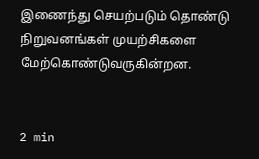இணைந்து செயற்படும் தொண்டு நிறுவனங்கள் முயற்சிகளை மேற்கொண்டுவருகின்றன.


2 min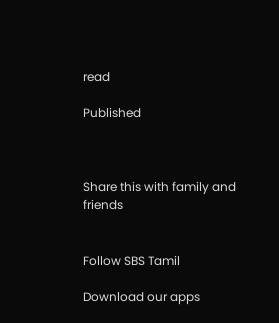read

Published



Share this with family and friends


Follow SBS Tamil

Download our apps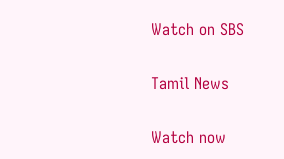Watch on SBS

Tamil News

Watch now